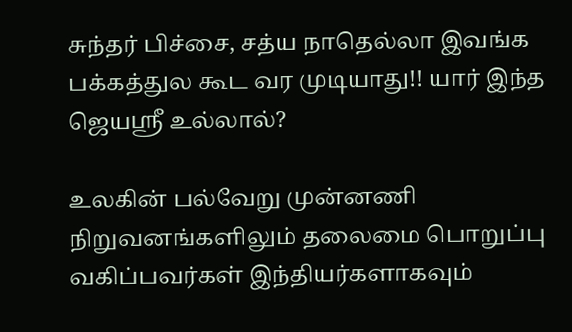சுந்தர் பிச்சை, சத்ய நாதெல்லா இவங்க பக்கத்துல கூட வர முடியாது!! யார் இந்த ஜெயஸ்ரீ உல்லால்?

உலகின் பல்வேறு முன்னணி நிறுவனங்களிலும் தலைமை பொறுப்பு வகிப்பவர்கள் இந்தியர்களாகவும்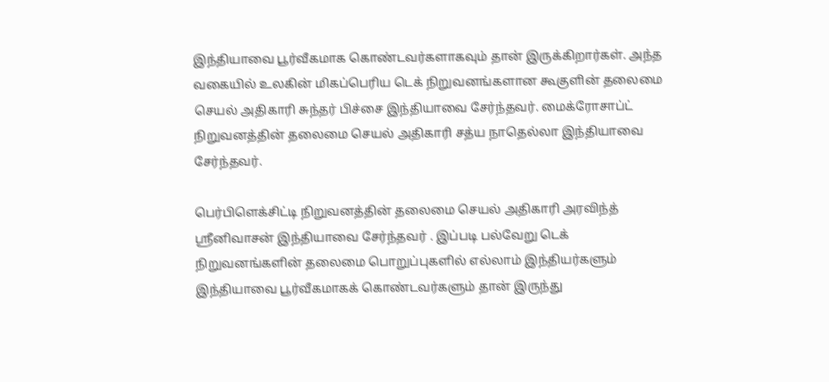இந்தியாவை பூர்வீகமாக கொண்டவர்களாகவும் தான் இருக்கிறார்கள். அந்த வகையில் உலகின் மிகப்பெரிய டெக் நிறுவனங்களான கூகுளின் தலைமை செயல் அதிகாரி சுந்தர் பிச்சை இந்தியாவை சேர்ந்தவர். மைக்ரோசாப்ட் நிறுவனத்தின் தலைமை செயல் அதிகாரி சத்ய நாதெல்லா இந்தியாவை சேர்ந்தவர்.

பெர்பிளெக்சிட்டி நிறுவனத்தின் தலைமை செயல் அதிகாரி அரவிந்த் ஸ்ரீனிவாசன் இந்தியாவை சேர்ந்தவர் . இப்படி பல்வேறு டெக் நிறுவனங்களின் தலைமை பொறுப்புகளில் எல்லாம் இந்தியர்களும் இந்தியாவை பூர்வீகமாகக் கொண்டவர்களும் தான் இருந்து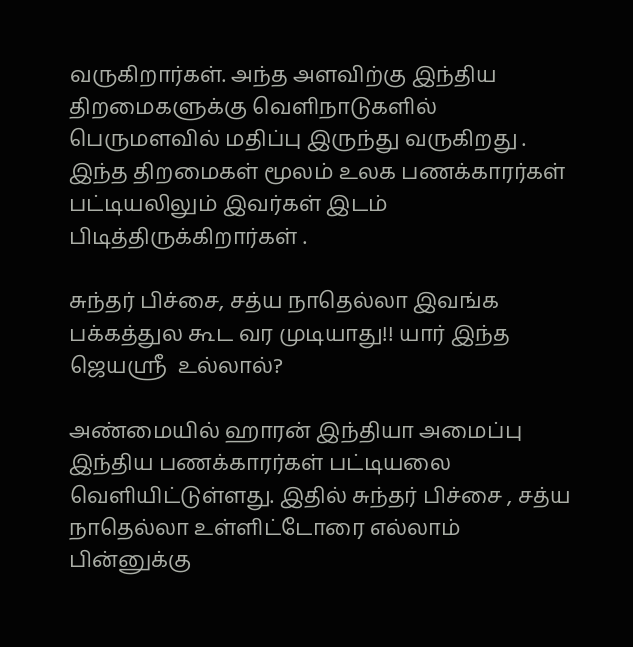வருகிறார்கள். அந்த அளவிற்கு இந்திய திறமைகளுக்கு வெளிநாடுகளில் பெருமளவில் மதிப்பு இருந்து வருகிறது . இந்த திறமைகள் மூலம் உலக பணக்காரர்கள் பட்டியலிலும் இவர்கள் இடம் பிடித்திருக்கிறார்கள் .

சுந்தர் பிச்சை, சத்ய நாதெல்லா இவங்க பக்கத்துல கூட வர முடியாது!! யார் இந்த ஜெயஸ்ரீ  உல்லால்?

அண்மையில் ஹாரன் இந்தியா அமைப்பு இந்திய பணக்காரர்கள் பட்டியலை வெளியிட்டுள்ளது. இதில் சுந்தர் பிச்சை , சத்ய நாதெல்லா உள்ளிட்டோரை எல்லாம் பின்னுக்கு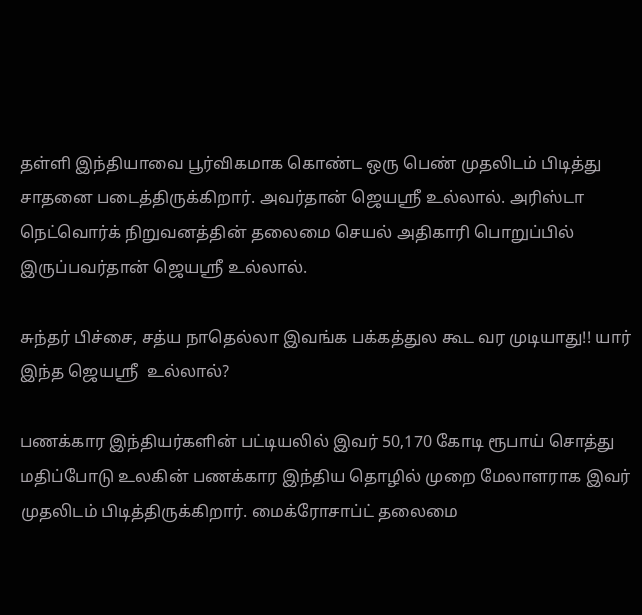தள்ளி இந்தியாவை பூர்விகமாக கொண்ட ஒரு பெண் முதலிடம் பிடித்து சாதனை படைத்திருக்கிறார். அவர்தான் ஜெயஸ்ரீ உல்லால். அரிஸ்டா நெட்வொர்க் நிறுவனத்தின் தலைமை செயல் அதிகாரி பொறுப்பில் இருப்பவர்தான் ஜெயஸ்ரீ உல்லால்.

சுந்தர் பிச்சை, சத்ய நாதெல்லா இவங்க பக்கத்துல கூட வர முடியாது!! யார் இந்த ஜெயஸ்ரீ  உல்லால்?

பணக்கார இந்தியர்களின் பட்டியலில் இவர் 50,170 கோடி ரூபாய் சொத்து மதிப்போடு உலகின் பணக்கார இந்திய தொழில் முறை மேலாளராக இவர் முதலிடம் பிடித்திருக்கிறார். மைக்ரோசாப்ட் தலைமை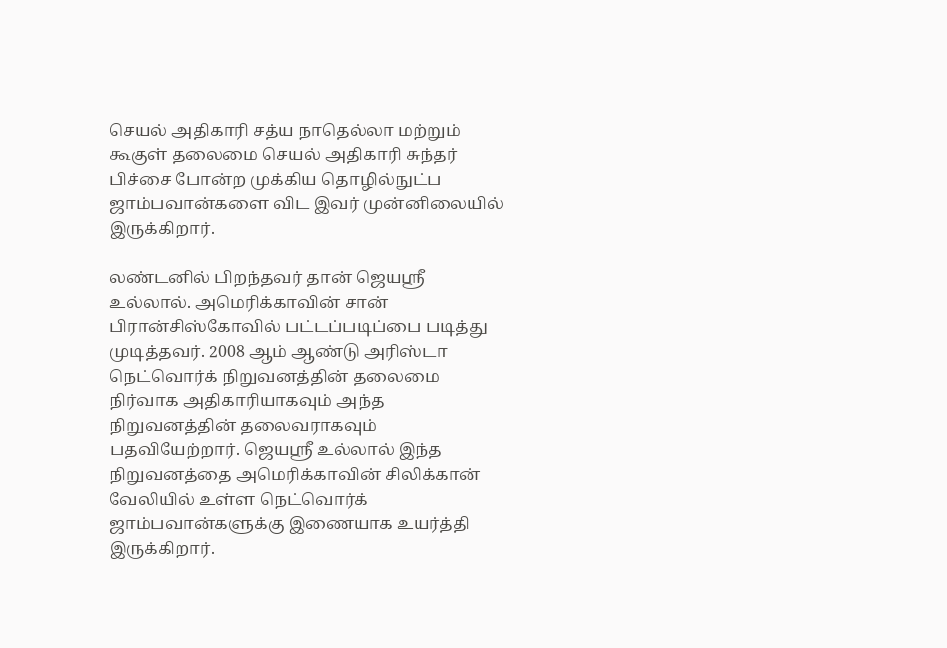செயல் அதிகாரி சத்ய நாதெல்லா மற்றும் கூகுள் தலைமை செயல் அதிகாரி சுந்தர் பிச்சை போன்ற முக்கிய தொழில்நுட்ப ஜாம்பவான்களை விட இவர் முன்னிலையில் இருக்கிறார்.

லண்டனில் பிறந்தவர் தான் ஜெயஸ்ரீ உல்லால். அமெரிக்காவின் சான் பிரான்சிஸ்கோவில் பட்டப்படிப்பை படித்து முடித்தவர். 2008 ஆம் ஆண்டு அரிஸ்டா நெட்வொர்க் நிறுவனத்தின் தலைமை நிர்வாக அதிகாரியாகவும் அந்த நிறுவனத்தின் தலைவராகவும் பதவியேற்றார். ஜெயஸ்ரீ உல்லால் இந்த நிறுவனத்தை அமெரிக்காவின் சிலிக்கான் வேலியில் உள்ள நெட்வொர்க் ஜாம்பவான்களுக்கு இணையாக உயர்த்தி இருக்கிறார்.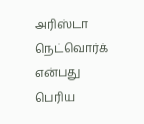அரிஸ்டா நெட்வொர்க் என்பது பெரிய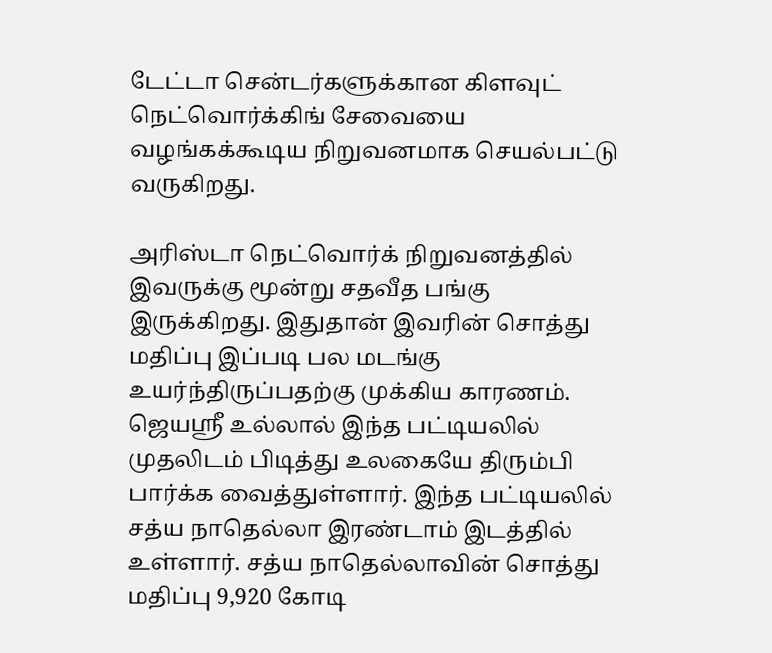டேட்டா சென்டர்களுக்கான கிளவுட் நெட்வொர்க்கிங் சேவையை வழங்கக்கூடிய நிறுவனமாக செயல்பட்டு வருகிறது.

அரிஸ்டா நெட்வொர்க் நிறுவனத்தில் இவருக்கு மூன்று சதவீத பங்கு இருக்கிறது. இதுதான் இவரின் சொத்து மதிப்பு இப்படி பல மடங்கு உயர்ந்திருப்பதற்கு முக்கிய காரணம். ஜெயஸ்ரீ உல்லால் இந்த பட்டியலில் முதலிடம் பிடித்து உலகையே திரும்பி பார்க்க வைத்துள்ளார். இந்த பட்டியலில் சத்ய நாதெல்லா இரண்டாம் இடத்தில் உள்ளார். சத்ய நாதெல்லாவின் சொத்து மதிப்பு 9,920 கோடி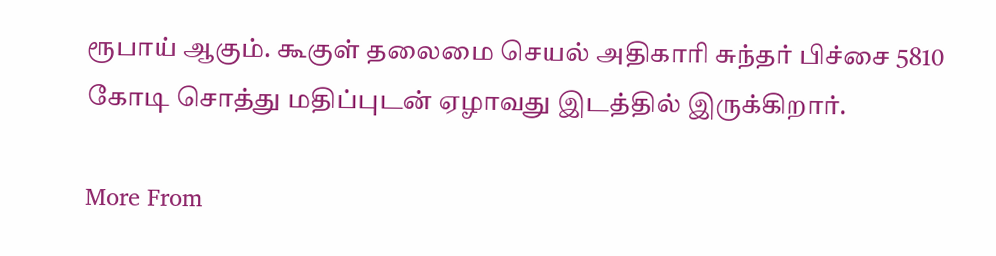ரூபாய் ஆகும். கூகுள் தலைமை செயல் அதிகாரி சுந்தர் பிச்சை 5810 கோடி சொத்து மதிப்புடன் ஏழாவது இடத்தில் இருக்கிறார்.

More From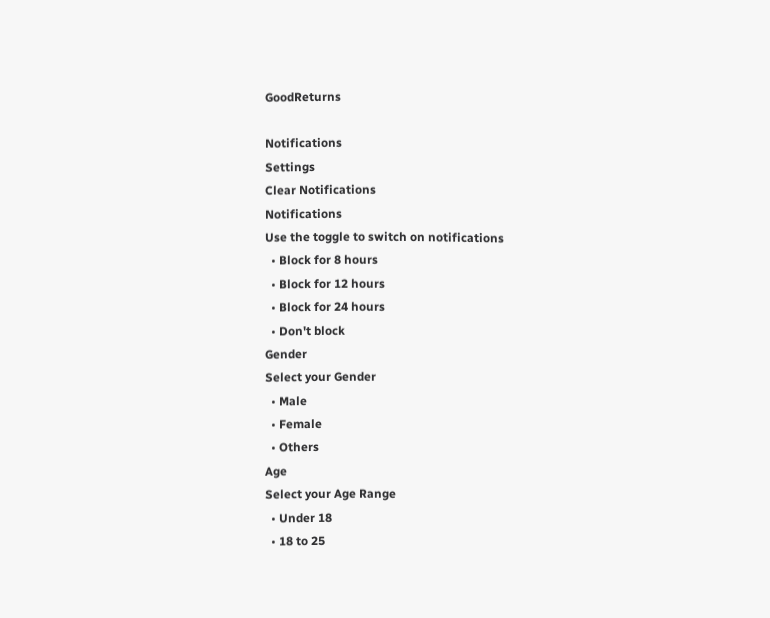GoodReturns

Notifications
Settings
Clear Notifications
Notifications
Use the toggle to switch on notifications
  • Block for 8 hours
  • Block for 12 hours
  • Block for 24 hours
  • Don't block
Gender
Select your Gender
  • Male
  • Female
  • Others
Age
Select your Age Range
  • Under 18
  • 18 to 25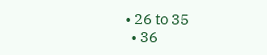• 26 to 35
  • 36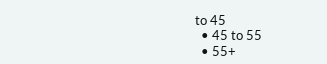to 45
  • 45 to 55
  • 55+